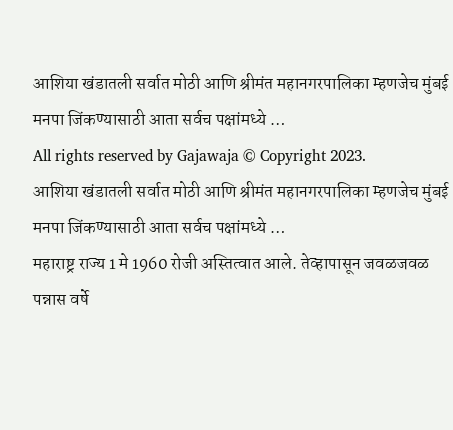आशिया खंडातली सर्वात मोठी आणि श्रीमंत महानगरपालिका म्हणजेच मुंबई मनपा जिंकण्यासाठी आता सर्वच पक्षांमध्ये …
All rights reserved by Gajawaja © Copyright 2023.
आशिया खंडातली सर्वात मोठी आणि श्रीमंत महानगरपालिका म्हणजेच मुंबई मनपा जिंकण्यासाठी आता सर्वच पक्षांमध्ये …
महाराष्ट्र राज्य 1 मे 1960 रोजी अस्तित्वात आले. तेव्हापासून जवळजवळ पन्नास वर्षे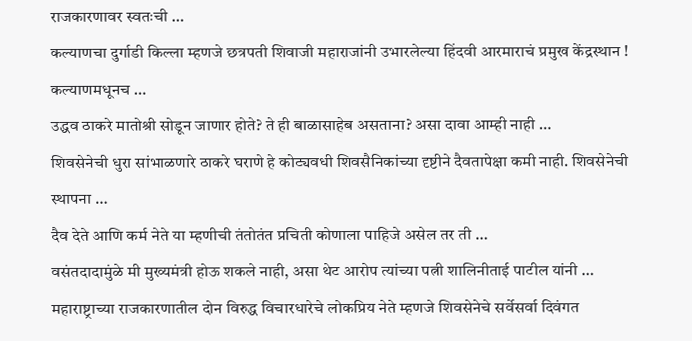राजकारणावर स्वतःची …
कल्याणचा दुर्गाडी किल्ला म्हणजे छत्रपती शिवाजी महाराजांनी उभारलेल्या हिंदवी आरमाराचं प्रमुख केंद्रस्थान ! कल्याणमधूनच …
उद्धव ठाकरे मातोश्री सोडून जाणार होते? ते ही बाळासाहेब असताना? असा दावा आम्ही नाही …
शिवसेनेची धुरा सांभाळणारे ठाकरे घराणे हे कोट्यवधी शिवसैनिकांच्या दृष्टीने दैवतापेक्षा कमी नाही. शिवसेनेची स्थापना …
दैव देते आणि कर्म नेते या म्हणीची तंतोतंत प्रचिती कोणाला पाहिजे असेल तर ती …
वसंतदादामुंळे मी मुख्यमंत्री होऊ शकले नाही, असा थेट आरोप त्यांच्या पत्नी शालिनीताई पाटील यांनी …
महाराष्ट्राच्या राजकारणातील दोन विरुद्ध विचारधारेचे लोकप्रिय नेते म्हणजे शिवसेनेचे सर्वेसर्वा दिवंगत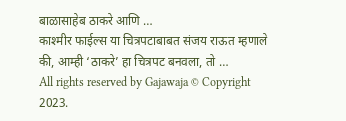बाळासाहेब ठाकरे आणि …
काश्मीर फाईल्स या चित्रपटाबाबत संजय राऊत म्हणाले की, आम्ही ‘ठाकरे’ हा चित्रपट बनवला, तो …
All rights reserved by Gajawaja © Copyright 2023.